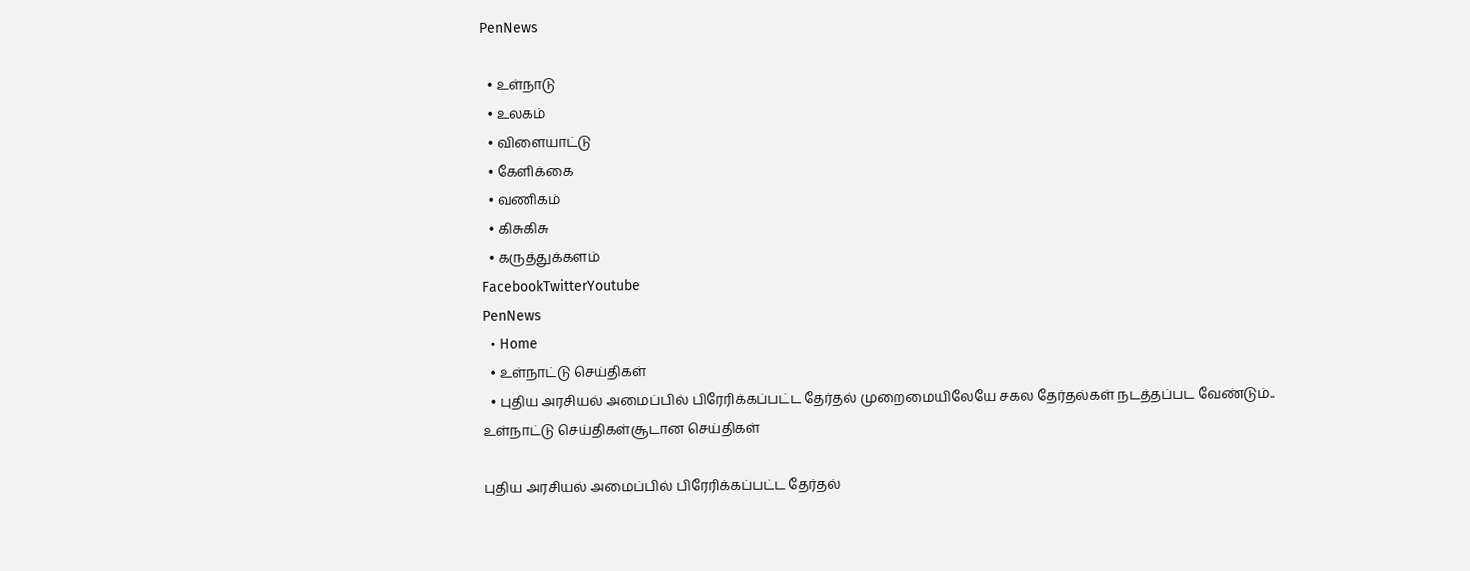PenNews

  • உள்நாடு
  • உலகம்
  • விளையாட்டு
  • கேளிக்கை
  • வணிகம்
  • கிசுகிசு
  • கருத்துக்களம்
FacebookTwitterYoutube
PenNews
  • Home
  • உள்நாட்டு செய்திகள்
  • புதிய அரசியல் அமைப்பில் பிரேரிக்கப்பட்ட தேர்தல் முறைமையிலேயே சகல தேர்தல்கள் நடத்தப்பட வேண்டும்..
உள்நாட்டு செய்திகள்சூடான செய்திகள்

புதிய அரசியல் அமைப்பில் பிரேரிக்கப்பட்ட தேர்தல்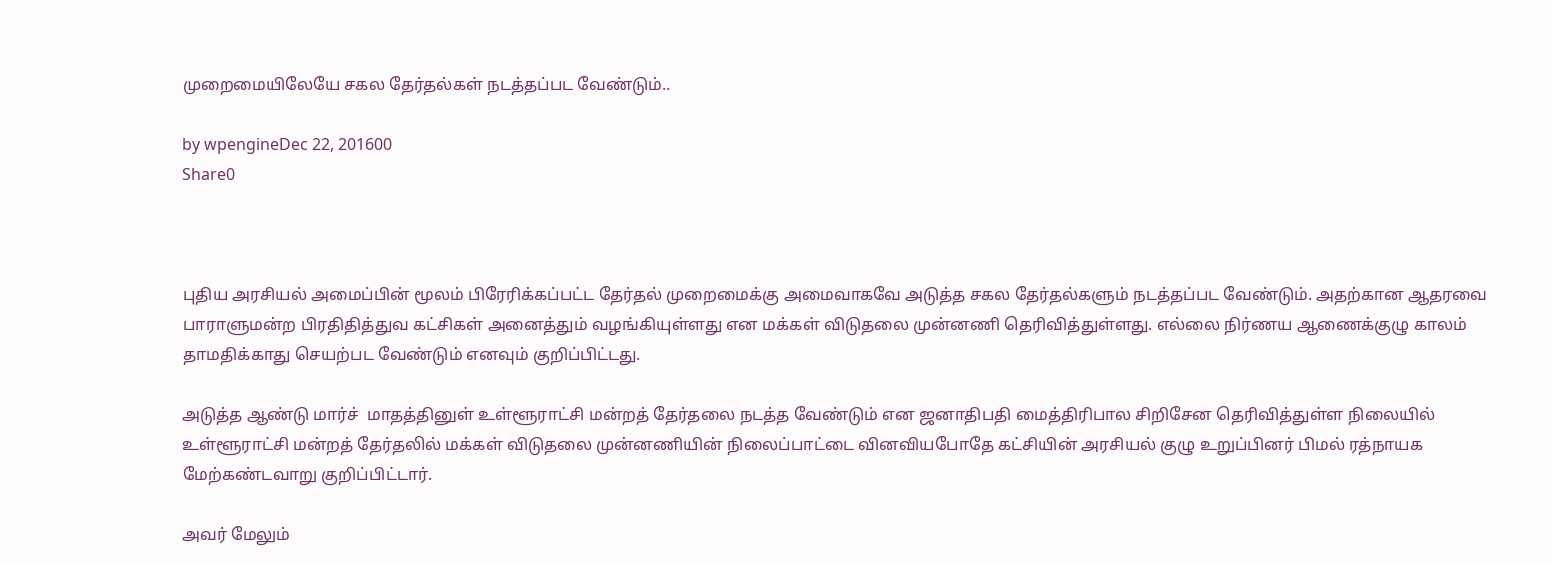முறைமையிலேயே சகல தேர்தல்கள் நடத்தப்பட வேண்டும்..

by wpengineDec 22, 201600
Share0



புதிய அரசியல் அமைப்பின் மூலம் பிரேரிக்கப்பட்ட தேர்தல் முறைமைக்கு அமைவாகவே அடுத்த சகல தேர்தல்களும் நடத்தப்பட வேண்டும். அதற்கான ஆதரவை பாராளுமன்ற பிரதிதித்துவ கட்சிகள் அனைத்தும் வழங்கியுள்ளது என மக்கள் விடுதலை முன்னணி தெரிவித்துள்ளது. எல்லை நிர்ணய ஆணைக்குழு காலம் தாமதிக்காது செயற்பட வேண்டும் எனவும் குறிப்பிட்டது.

அடுத்த ஆண்டு மார்ச்  மாதத்தினுள் உள்ளூராட்சி மன்றத் தேர்தலை நடத்த வேண்டும் என ஜனாதிபதி மைத்திரிபால சிறிசேன தெரிவித்துள்ள நிலையில் உள்ளூராட்சி மன்றத் தேர்தலில் மக்கள் விடுதலை முன்னணியின் நிலைப்பாட்டை வினவியபோதே கட்சியின் அரசியல் குழு உறுப்பினர் பிமல் ரத்நாயக மேற்கண்டவாறு குறிப்பிட்டார்.

அவர் மேலும்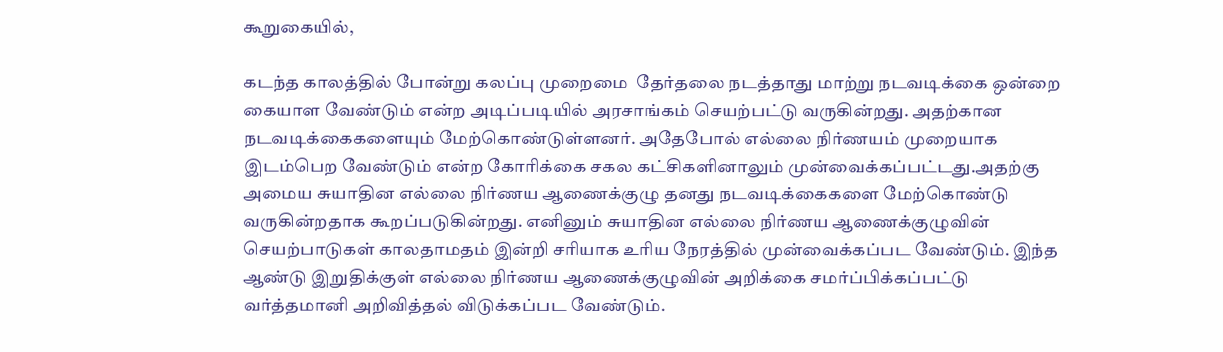கூறுகையில்,

கடந்த காலத்தில் போன்று கலப்பு முறைமை  தேர்தலை நடத்தாது மாற்று நடவடிக்கை ஒன்றை கையாள வேண்டும் என்ற அடிப்படியில் அரசாங்கம் செயற்பட்டு வருகின்றது. அதற்கான நடவடிக்கைகளையும் மேற்கொண்டுள்ளனர். அதேபோல் எல்லை நிர்ணயம் முறையாக இடம்பெற வேண்டும் என்ற கோரிக்கை சகல கட்சிகளினாலும் முன்வைக்கப்பட்டது.அதற்கு அமைய சுயாதின எல்லை நிர்ணய ஆணைக்குழு தனது நடவடிக்கைகளை மேற்கொண்டு வருகின்றதாக கூறப்படுகின்றது. எனினும் சுயாதின எல்லை நிர்ணய ஆணைக்குழுவின் செயற்பாடுகள் காலதாமதம் இன்றி சரியாக உரிய நேரத்தில் முன்வைக்கப்பட வேண்டும். இந்த ஆண்டு இறுதிக்குள் எல்லை நிர்ணய ஆணைக்குழுவின் அறிக்கை சமர்ப்பிக்கப்பட்டு வர்த்தமானி அறிவித்தல் விடுக்கப்பட வேண்டும்.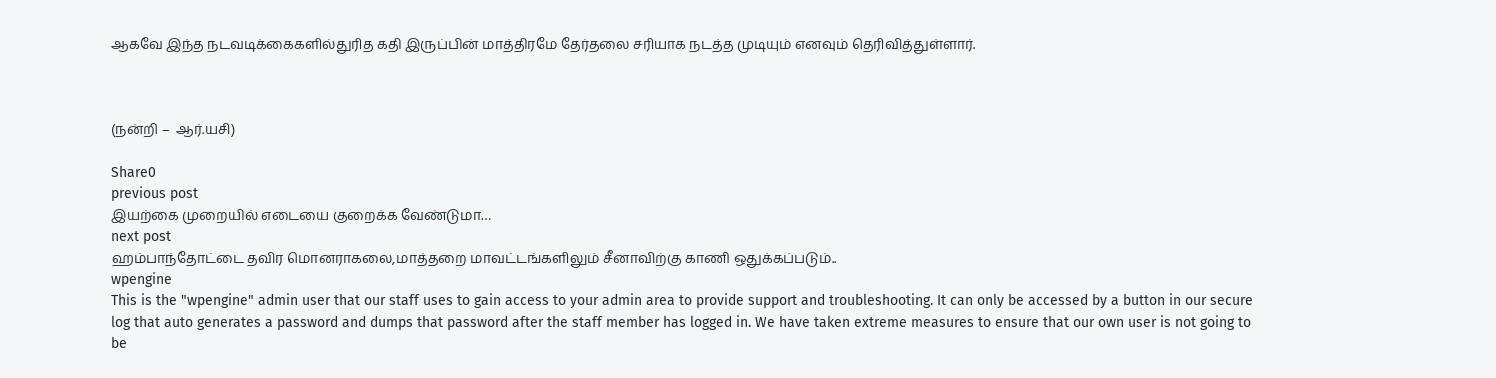ஆகவே இந்த நடவடிக்கைகளில்துரித கதி இருப்பின் மாத்திரமே தேர்தலை சரியாக நடத்த முடியும் எனவும் தெரிவித்துள்ளார்.



(நன்றி –  ஆர்.யசி)

Share0
previous post
இயற்கை முறையில் எடையை குறைக்க வேண்டுமா…
next post
ஹம்பாந்தோட்டை தவிர மொனராகலை,மாத்தறை மாவட்டங்களிலும் சீனாவிற்கு காணி ஒதுக்கப்படும்..
wpengine
This is the "wpengine" admin user that our staff uses to gain access to your admin area to provide support and troubleshooting. It can only be accessed by a button in our secure log that auto generates a password and dumps that password after the staff member has logged in. We have taken extreme measures to ensure that our own user is not going to be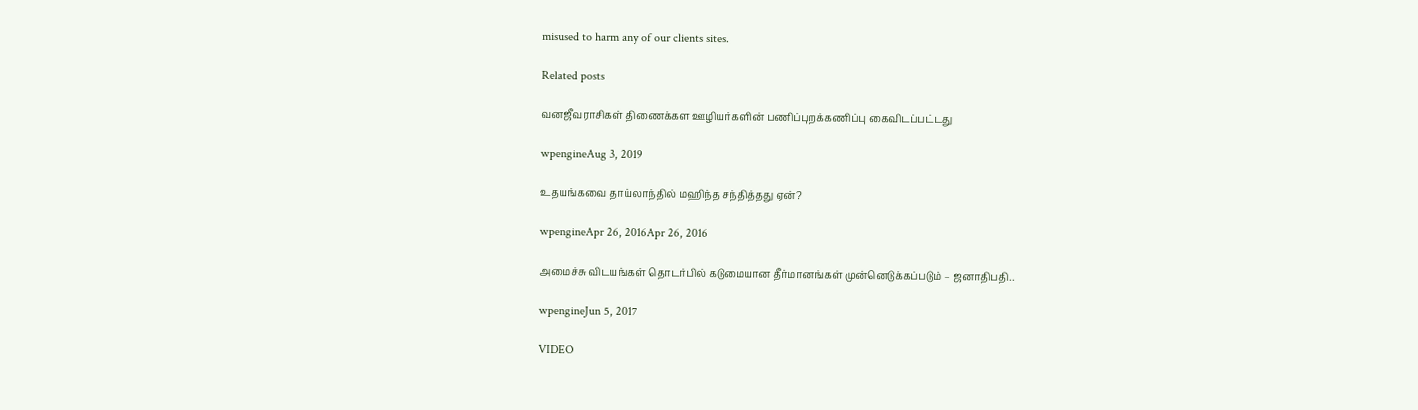misused to harm any of our clients sites.

Related posts

வனஜீவராசிகள் திணைக்கள ஊழியர்களின் பணிப்புறக்கணிப்பு கைவிடப்பட்டது

wpengineAug 3, 2019

உதயங்கவை தாய்லாந்தில் மஹிந்த சந்தித்தது ஏன்?

wpengineApr 26, 2016Apr 26, 2016

அமைச்சு விடயங்கள் தொடர்பில் கடுமையான தீர்மானங்கள் முன்னெடுக்கப்படும் – ஜனாதிபதி..

wpengineJun 5, 2017

VIDEO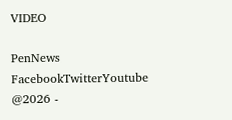VIDEO

PenNews
FacebookTwitterYoutube
@2026 -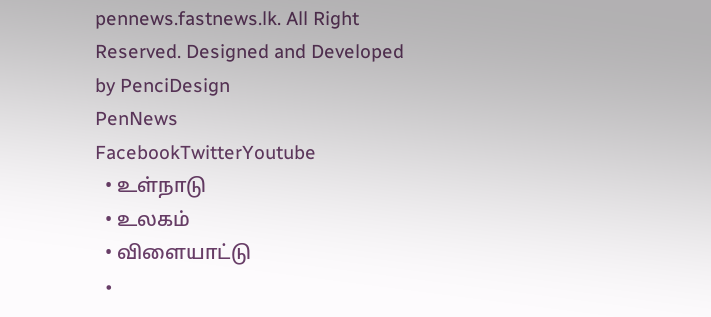pennews.fastnews.lk. All Right Reserved. Designed and Developed by PenciDesign
PenNews
FacebookTwitterYoutube
  • உள்நாடு
  • உலகம்
  • விளையாட்டு
  •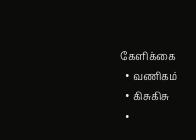கேளிக்கை
  • வணிகம்
  • கிசுகிசு
  •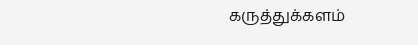கருத்துக்களம்